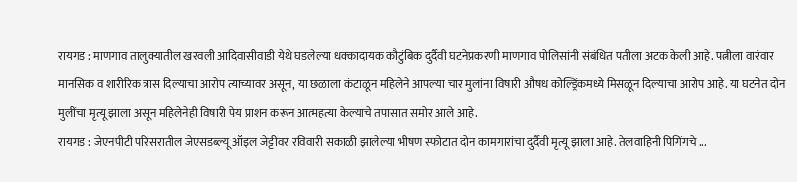रायगड : माणगाव तालुक्यातील खरवली आदिवासीवाडी येथे घडलेल्या धक्कादायक कौटुंबिक दुर्दैवी घटनेप्रकरणी माणगाव पोलिसांनी संबंधित पतीला अटक केली आहे. पत्नीला वारंवार मानसिक व शारीरिक त्रास दिल्याचा आरोप त्याच्यावर असून, या छळाला कंटाळून महिलेने आपल्या चार मुलांना विषारी औषध कोल्ड्रिंकमध्ये मिसळून दिल्याचा आरोप आहे. या घटनेत दोन मुलींचा मृत्यू झाला असून महिलेनेही विषारी पेय प्राशन करून आत्महत्या केल्याचे तपासात समोर आले आहे.
रायगड : जेएनपीटी परिसरातील जेएसडब्ल्यू ऑइल जेट्टीवर रविवारी सकाळी झालेल्या भीषण स्फोटात दोन कामगारांचा दुर्दैवी मृत्यू झाला आहे. तेलवाहिनी पिगिंगचे ...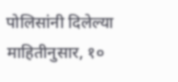पोलिसांनी दिलेल्या माहितीनुसार, १०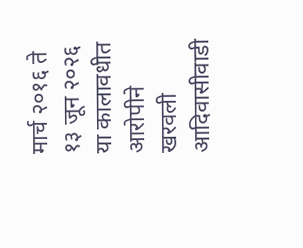मार्च २०१६ ते १३ जून २०२६ या कालावधीत आरोपीने खरवली आदिवासीवाडी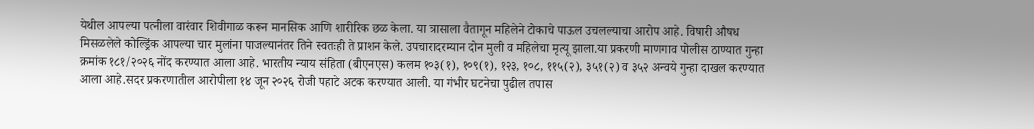येथील आपल्या पत्नीला वारंवार शिवीगाळ करून मानसिक आणि शारीरिक छळ केला. या त्रासाला वैतागून महिलेने टोकाचे पाऊल उचलल्याचा आरोप आहे. विषारी औषध मिसळलेले कोल्ड्रिंक आपल्या चार मुलांना पाजल्यानंतर तिने स्वतःही ते प्राशन केले. उपचारादरम्यान दोन मुली व महिलेचा मृत्यू झाला.या प्रकरणी माणगाव पोलीस ठाण्यात गुन्हा क्रमांक १८१/२०२६ नोंद करण्यात आला आहे. भारतीय न्याय संहिता (बीएनएस) कलम १०३(१), १०९(१), १२३, १०८, ११५(२), ३५१(२) व ३५२ अन्वये गुन्हा दाखल करण्यात आला आहे.सदर प्रकरणातील आरोपीला १४ जून २०२६ रोजी पहाटे अटक करण्यात आली. या गंभीर घटनेचा पुढील तपास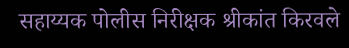सहाय्यक पोलीस निरीक्षक श्रीकांत किरवले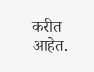करीत आहेत.